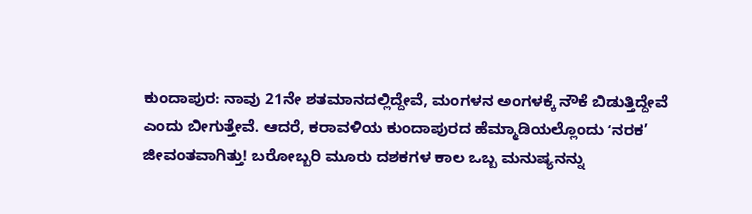ಕುಂದಾಪುರ: ನಾವು 21ನೇ ಶತಮಾನದಲ್ಲಿದ್ದೇವೆ, ಮಂಗಳನ ಅಂಗಳಕ್ಕೆ ನೌಕೆ ಬಿಡುತ್ತಿದ್ದೇವೆ ಎಂದು ಬೀಗುತ್ತೇವೆ. ಆದರೆ, ಕರಾವಳಿಯ ಕುಂದಾಪುರದ ಹೆಮ್ಮಾಡಿಯಲ್ಲೊಂದು ʻನರಕ’ ಜೀವಂತವಾಗಿತ್ತು! ಬರೋಬ್ಬರಿ ಮೂರು ದಶಕಗಳ ಕಾಲ ಒಬ್ಬ ಮನುಷ್ಯನನ್ನು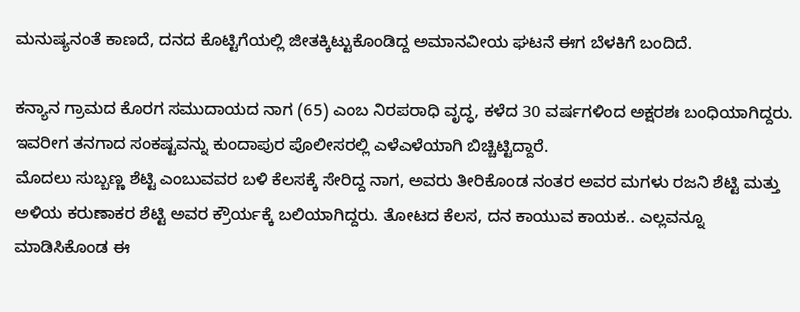ಮನುಷ್ಯನಂತೆ ಕಾಣದೆ, ದನದ ಕೊಟ್ಟಿಗೆಯಲ್ಲಿ ಜೀತಕ್ಕಿಟ್ಟುಕೊಂಡಿದ್ದ ಅಮಾನವೀಯ ಘಟನೆ ಈಗ ಬೆಳಕಿಗೆ ಬಂದಿದೆ.

ಕನ್ಯಾನ ಗ್ರಾಮದ ಕೊರಗ ಸಮುದಾಯದ ನಾಗ (65) ಎಂಬ ನಿರಪರಾಧಿ ವೃದ್ಧ, ಕಳೆದ 30 ವರ್ಷಗಳಿಂದ ಅಕ್ಷರಶಃ ಬಂಧಿಯಾಗಿದ್ದರು. ಇವರೀಗ ತನಗಾದ ಸಂಕಷ್ಟವನ್ನು ಕುಂದಾಪುರ ಪೊಲೀಸರಲ್ಲಿ ಎಳೆಎಳೆಯಾಗಿ ಬಿಚ್ಚಿಟ್ಟಿದ್ದಾರೆ.
ಮೊದಲು ಸುಬ್ಬಣ್ಣ ಶೆಟ್ಟಿ ಎಂಬುವವರ ಬಳಿ ಕೆಲಸಕ್ಕೆ ಸೇರಿದ್ದ ನಾಗ, ಅವರು ತೀರಿಕೊಂಡ ನಂತರ ಅವರ ಮಗಳು ರಜನಿ ಶೆಟ್ಟಿ ಮತ್ತು ಅಳಿಯ ಕರುಣಾಕರ ಶೆಟ್ಟಿ ಅವರ ಕ್ರೌರ್ಯಕ್ಕೆ ಬಲಿಯಾಗಿದ್ದರು. ತೋಟದ ಕೆಲಸ, ದನ ಕಾಯುವ ಕಾಯಕ.. ಎಲ್ಲವನ್ನೂ ಮಾಡಿಸಿಕೊಂಡ ಈ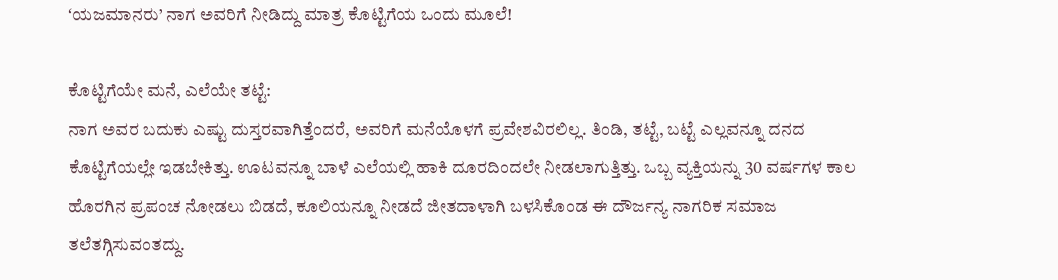ʻಯಜಮಾನರು’ ನಾಗ ಅವರಿಗೆ ನೀಡಿದ್ದು ಮಾತ್ರ ಕೊಟ್ಟಿಗೆಯ ಒಂದು ಮೂಲೆ!

ಕೊಟ್ಟಿಗೆಯೇ ಮನೆ, ಎಲೆಯೇ ತಟ್ಟೆ:
ನಾಗ ಅವರ ಬದುಕು ಎಷ್ಟು ದುಸ್ತರವಾಗಿತ್ತೆಂದರೆ, ಅವರಿಗೆ ಮನೆಯೊಳಗೆ ಪ್ರವೇಶವಿರಲಿಲ್ಲ. ತಿಂಡಿ, ತಟ್ಟೆ, ಬಟ್ಟೆ ಎಲ್ಲವನ್ನೂ ದನದ ಕೊಟ್ಟಿಗೆಯಲ್ಲೇ ಇಡಬೇಕಿತ್ತು. ಊಟವನ್ನೂ ಬಾಳೆ ಎಲೆಯಲ್ಲಿ ಹಾಕಿ ದೂರದಿಂದಲೇ ನೀಡಲಾಗುತ್ತಿತ್ತು. ಒಬ್ಬ ವ್ಯಕ್ತಿಯನ್ನು 30 ವರ್ಷಗಳ ಕಾಲ ಹೊರಗಿನ ಪ್ರಪಂಚ ನೋಡಲು ಬಿಡದೆ, ಕೂಲಿಯನ್ನೂ ನೀಡದೆ ಜೀತದಾಳಾಗಿ ಬಳಸಿಕೊಂಡ ಈ ದೌರ್ಜನ್ಯ ನಾಗರಿಕ ಸಮಾಜ ತಲೆತಗ್ಗಿಸುವಂತದ್ದು.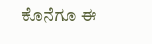ಕೊನೆಗೂ ಈ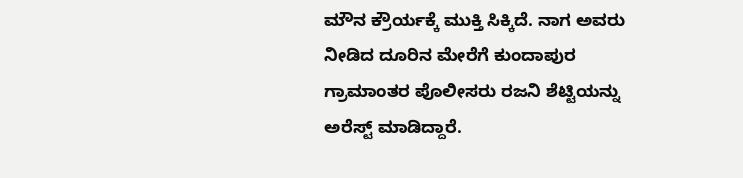ಮೌನ ಕ್ರೌರ್ಯಕ್ಕೆ ಮುಕ್ತಿ ಸಿಕ್ಕಿದೆ. ನಾಗ ಅವರು ನೀಡಿದ ದೂರಿನ ಮೇರೆಗೆ ಕುಂದಾಪುರ ಗ್ರಾಮಾಂತರ ಪೊಲೀಸರು ರಜನಿ ಶೆಟ್ಟಿಯನ್ನು ಅರೆಸ್ಟ್ ಮಾಡಿದ್ದಾರೆ.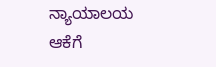ನ್ಯಾಯಾಲಯ ಆಕೆಗೆ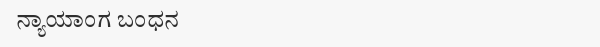ನ್ಯಾಯಾಂಗ ಬಂಧನ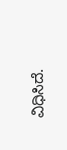ವಿಧಿಸಿದೆ.